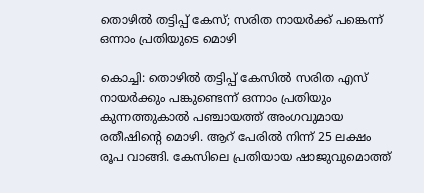തൊഴില്‍ തട്ടിപ്പ് കേസ്; സരിത നായര്‍ക്ക് പങ്കെന്ന് ഒന്നാം പ്രതിയുടെ മൊഴി

കൊച്ചി: തൊഴില്‍ തട്ടിപ്പ് കേസില്‍ സരിത എസ് നായര്‍ക്കും പങ്കുണ്ടെന്ന് ഒന്നാം പ്രതിയും കുന്നത്തുകാല്‍ പഞ്ചായത്ത് അംഗവുമായ രതീഷിന്റെ മൊഴി. ആറ് പേരില്‍ നിന്ന് 25 ലക്ഷം രൂപ വാങ്ങി. കേസിലെ പ്രതിയായ ഷാജുവുമൊത്ത്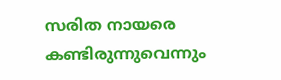സരിത നായരെ കണ്ടിരുന്നുവെന്നും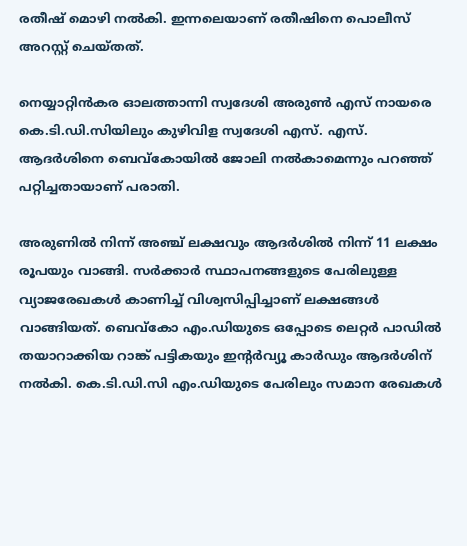രതീഷ് മൊഴി നല്‍കി. ഇന്നലെയാണ് രതീഷിനെ പൊലീസ് അറസ്റ്റ് ചെയ്തത്.

നെയ്യാറ്റിന്‍കര ഓലത്താന്നി സ്വദേശി അരുണ്‍ എസ് നായരെ കെ.ടി.ഡി.സിയിലും കുഴിവിള സ്വദേശി എസ്. എസ്. ആദര്‍ശിനെ ബെവ്കോയില്‍ ജോലി നല്‍കാമെന്നും പറഞ്ഞ് പറ്റിച്ചതായാണ് പരാതി.

അരുണില്‍ നിന്ന് അഞ്ച് ലക്ഷവും ആദര്‍ശില്‍ നിന്ന് 11 ലക്ഷം രൂപയും വാങ്ങി. സര്‍ക്കാര്‍ സ്ഥാപനങ്ങളുടെ പേരിലുള്ള വ്യാജരേഖകള്‍ കാണിച്ച്‌ വിശ്വസിപ്പിച്ചാണ് ലക്ഷങ്ങള്‍ വാങ്ങിയത്. ബെവ്കോ എം.ഡിയുടെ ഒപ്പോടെ ലെറ്റര്‍ പാഡില്‍ തയാറാക്കിയ റാങ്ക് പട്ടികയും ഇന്റര്‍വ്യൂ കാര്‍ഡും ആദര്‍ശിന് നല്‍കി. കെ.ടി.ഡി.സി എം.ഡിയുടെ പേരിലും സമാന രേഖകള്‍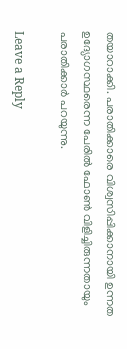തയാറാക്കി. പരാതിക്കാരെ വിശ്വസിപ്പിക്കാനായി ഉന്നത ഉദ്യോഗസ്ഥരെന്ന പേരില്‍ ഫോണ്‍ വിളിച്ചിരുന്നതായും പരാതിക്കാര്‍ പറയുന്നു.

Leave a Reply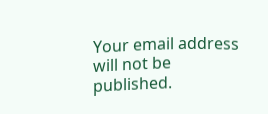Your email address will not be published.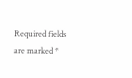Required fields are marked *